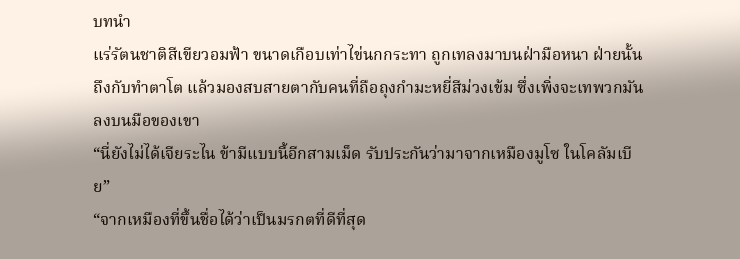บทนำ
แร่รัตนชาติสีเขียวอมฟ้า ขนาดเกือบเท่าไข่นกกระทา ถูกเทลงมาบนฝ่ามือหนา ฝ่ายนั้นถึงกับทำตาโต แล้วมองสบสายตากับคนที่ถือถุงกำมะหยี่สีม่วงเข้ม ซึ่งเพิ่งจะเทพวกมันลงบนมือของเขา
“นี่ยังไม่ได้เจียระไน ข้ามีแบบนี้อีกสามเม็ด รับประกันว่ามาจากเหมืองมูโซ ในโคลัมเบีย”
“จากเหมืองที่ขึ้นชื่อได้ว่าเป็นมรกตที่ดีที่สุด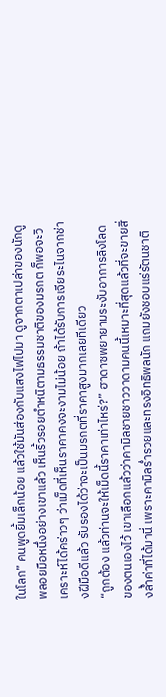ในโลก” คนพูดยิ้มเล็กน้อย แล้วใช้มันส่องกับแสงไฟไปมา ดูจากตาเปล่าของนักดูพลอยมือหนึ่งอย่างเขาแล้ว เห็นริ้วรอยตำหนิตามธรรมชาติของมรกต ก็พอจะวิเคราะห์ได้คร่าวๆ ว่าเม็ดที่เห็นราคาคงจะงามไม่น้อย ถ้าได้รับการเจียระไนจากช่างฝีมือดีแล้ว รับรองได้ว่าจะเป็นมรกตที่ราคาสูงมากเลยทีเดียว
“ถูกต้อง แล้วท่านจะให้เม็ดนี้ราคาเท่าไหร่?” ฮาดาซพยายามระงับอาการลิงโลดของตนเองไว้ เขาเลือกแล้วว่าคามิลชายชาววาดามคนนี้เหมาะที่สุดแล้วที่จะขายสิ่งล้ำค่าที่ได้มานี่ เพราะคามิลร่ำรวยและทรงอิทธิพลนัก แถมยังชอบแร่รัตนชาติ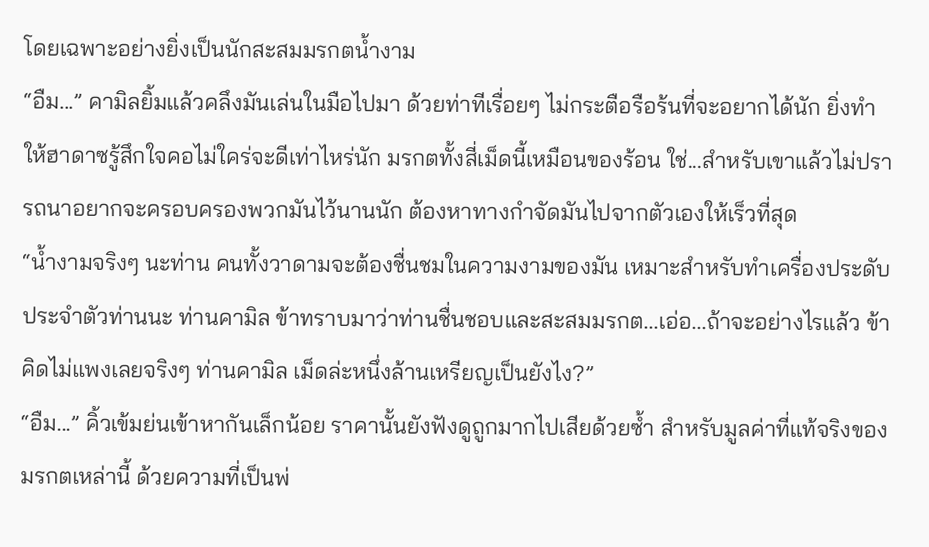โดยเฉพาะอย่างยิ่งเป็นนักสะสมมรกตน้ำงาม
“อืม...” คามิลยิ้มแล้วคลึงมันเล่นในมือไปมา ด้วยท่าทีเรื่อยๆ ไม่กระตือรือร้นที่จะอยากได้นัก ยิ่งทำให้ฮาดาซรู้สึกใจคอไม่ใคร่จะดีเท่าไหร่นัก มรกตทั้งสี่เม็ดนี้เหมือนของร้อน ใช่...สำหรับเขาแล้วไม่ปรารถนาอยากจะครอบครองพวกมันไว้นานนัก ต้องหาทางกำจัดมันไปจากตัวเองให้เร็วที่สุด
“น้ำงามจริงๆ นะท่าน คนทั้งวาดามจะต้องชื่นชมในความงามของมัน เหมาะสำหรับทำเครื่องประดับประจำตัวท่านนะ ท่านคามิล ข้าทราบมาว่าท่านชื่นชอบและสะสมมรกต...เอ่อ...ถ้าจะอย่างไรแล้ว ข้าคิดไม่แพงเลยจริงๆ ท่านคามิล เม็ดล่ะหนึ่งล้านเหรียญเป็นยังไง?”
“อืม...” คิ้วเข้มย่นเข้าหากันเล็กน้อย ราคานั้นยังฟังดูถูกมากไปเสียด้วยซ้ำ สำหรับมูลค่าที่แท้จริงของมรกตเหล่านี้ ด้วยความที่เป็นพ่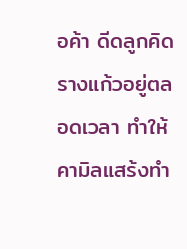อค้า ดีดลูกคิดรางแก้วอยู่ตลอดเวลา ทำให้คามิลแสร้งทำ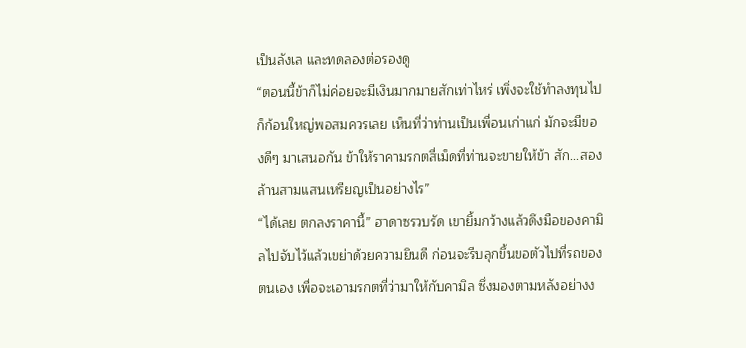เป็นลังเล และทดลองต่อรองดู
“ตอนนี้ข้าก็ไม่ค่อยจะมีเงินมากมายสักเท่าไหร่ เพิ่งจะใช้ทำลงทุนไปก็ก้อนใหญ่พอสมควรเลย เห็นที่ว่าท่านเป็นเพื่อนเก่าแก่ มักจะมีของดีๆ มาเสนอกัน ข้าให้ราคามรกตสี่เม็ดที่ท่านจะขายให้ข้า สัก...สองล้านสามแสนเหรียญเป็นอย่างไร”
“ได้เลย ตกลงราคานี้” ฮาดาซรวบรัด เขายิ้มกว้างแล้วดึงมือของคามิลไปจับไว้แล้วเขย่าด้วยความยินดี ก่อนจะรีบลุกขึ้นขอตัวไปที่รถของตนเอง เพื่อจะเอามรกตที่ว่ามาให้กับคามิล ซึ่งมองตามหลังอย่างง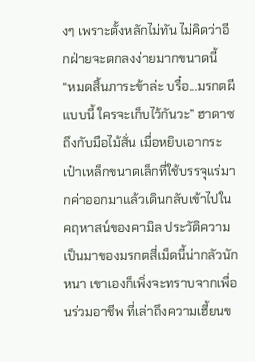งๆ เพราะตั้งหลักไม่ทัน ไม่คิดว่าอีกฝ่ายจะตกลงง่ายมากขนาดนี้
“หมดสิ้นภาระข้าล่ะ บรื๋อ...มรกตผีแบบนี้ ใครจะเก็บไว้กันวะ” ฮาดาซถึงกับมือไม้สั่น เมื่อหยิบเอากระเป๋าเหล็กขนาดเล็กที่ใช้บรรจุแร่มากค่าออกมาแล้วเดินกลับเข้าไปในคฤหาสน์ของคามิล ประวัติความเป็นมาของมรกตสี่เม็ดนี้น่ากลัวนักหนา เขาเองก็เพิ่งจะทราบจากเพื่อนร่วมอาชีพ ที่เล่าถึงความเฮี้ยนข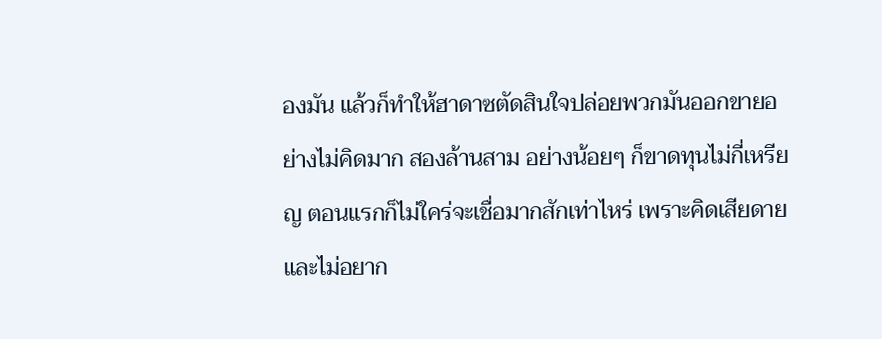องมัน แล้วก็ทำให้ฮาดาซตัดสินใจปล่อยพวกมันออกขายอย่างไม่คิดมาก สองล้านสาม อย่างน้อยๆ ก็ขาดทุนไม่กี่เหรียญ ตอนแรกก็ไม่ใคร่จะเชื่อมากสักเท่าไหร่ เพราะคิดเสียดายและไม่อยาก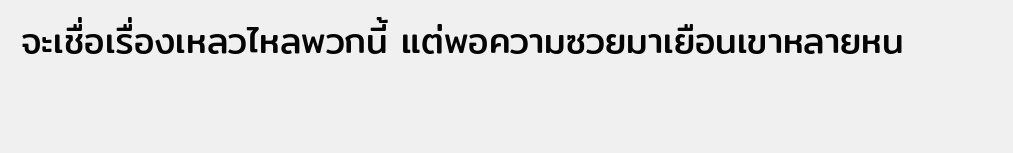จะเชื่อเรื่องเหลวไหลพวกนี้ แต่พอความซวยมาเยือนเขาหลายหน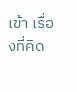เข้า เรื่องที่คิด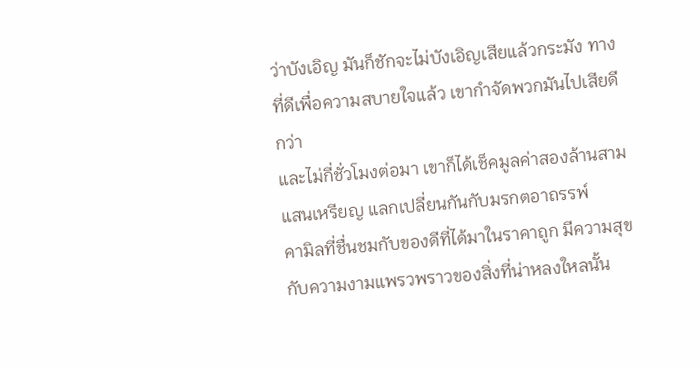ว่าบังเอิญ มันก็ชักจะไม่บังเอิญเสียแล้วกระมัง ทางที่ดีเพื่อความสบายใจแล้ว เขากำจัดพวกมันไปเสียดีกว่า
และไม่กี่ชั่วโมงต่อมา เขาก็ได้เช็คมูลค่าสองล้านสามแสนเหรียญ แลกเปลี่ยนกันกับมรกตอาถรรพ์
คามิลที่ชื่นชมกับของดีที่ได้มาในราคาถูก มีความสุขกับความงามแพรวพราวของสิ่งที่น่าหลงใหลนั้น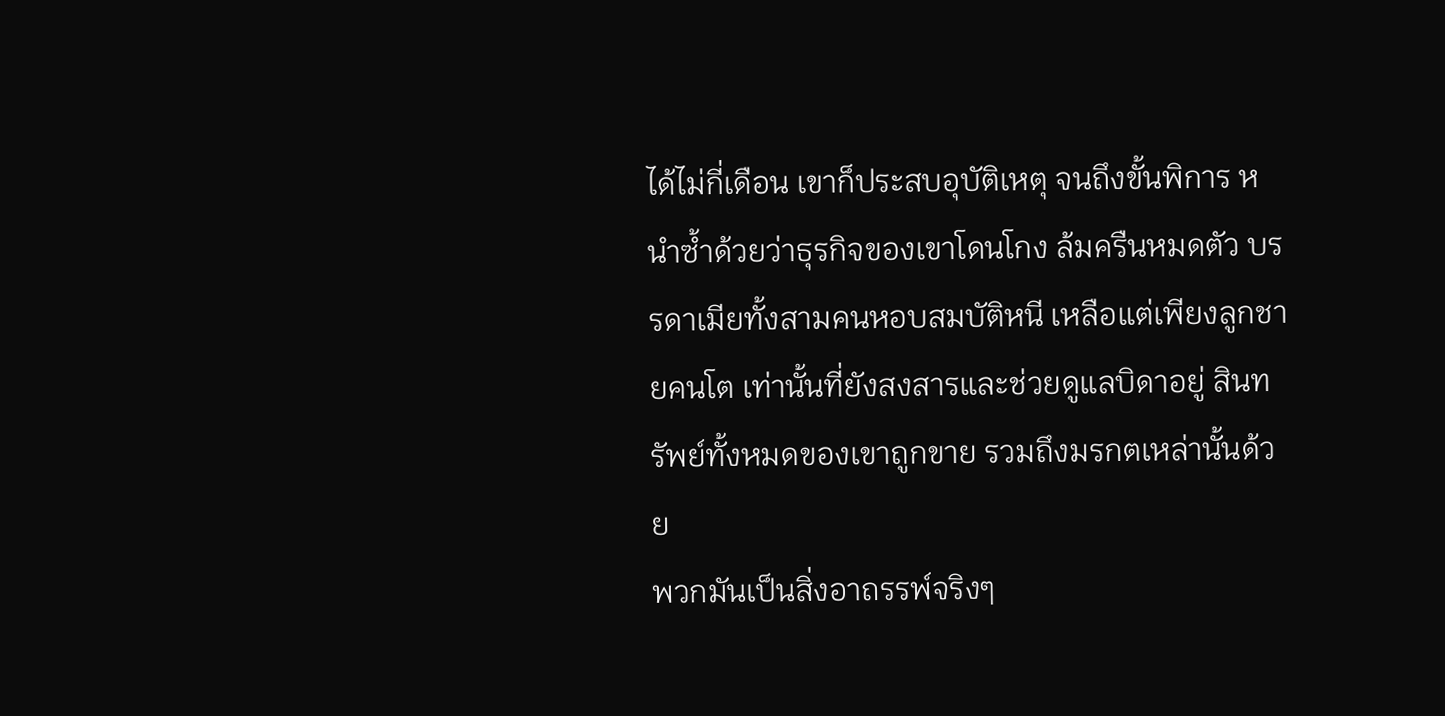ได้ไม่กี่เดือน เขาก็ประสบอุบัติเหตุ จนถึงขั้นพิการ หนำซ้ำด้วยว่าธุรกิจของเขาโดนโกง ล้มครืนหมดตัว บรรดาเมียทั้งสามคนหอบสมบัติหนี เหลือแต่เพียงลูกชายคนโต เท่านั้นที่ยังสงสารและช่วยดูแลบิดาอยู่ สินทรัพย์ทั้งหมดของเขาถูกขาย รวมถึงมรกตเหล่านั้นด้วย
พวกมันเป็นสิ่งอาถรรพ์จริงๆ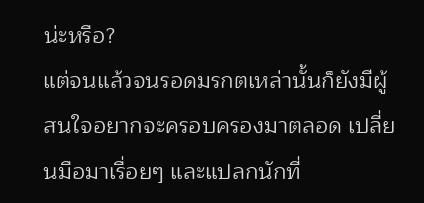น่ะหรือ?
แต่จนแล้วจนรอดมรกตเหล่านั้นก็ยังมีผู้สนใจอยากจะครอบครองมาตลอด เปลี่ยนมือมาเรื่อยๆ และแปลกนักที่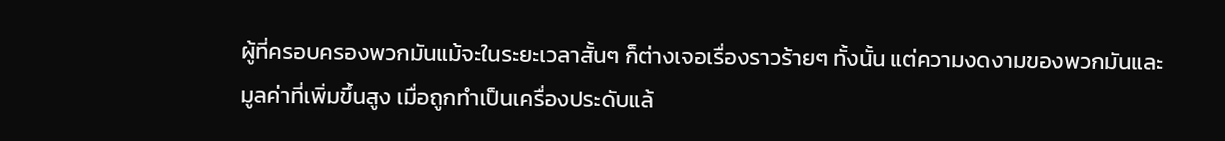ผู้ที่ครอบครองพวกมันแม้จะในระยะเวลาสั้นๆ ก็ต่างเจอเรื่องราวร้ายๆ ทั้งนั้น แต่ความงดงามของพวกมันและมูลค่าที่เพิ่มขึ้นสูง เมื่อถูกทำเป็นเครื่องประดับแล้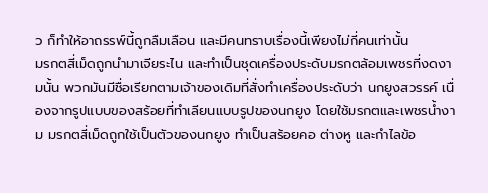ว ก็ทำให้อาถรรพ์นี้ถูกลืมเลือน และมีคนทราบเรื่องนี้เพียงไม่กี่คนเท่านั้น
มรกตสี่เม็ดถูกนำมาเจียระไน และทำเป็นชุดเครื่องประดับมรกตล้อมเพชรที่งดงามนั้น พวกมันมีชื่อเรียกตามเจ้าของเดิมที่สั่งทำเครื่องประดับว่า นกยูงสวรรค์ เนื่องจากรูปแบบของสร้อยที่ทำเลียนแบบรูปของนกยูง โดยใช้มรกตและเพชรน้ำงาม มรกตสี่เม็ดถูกใช้เป็นตัวของนกยูง ทำเป็นสร้อยคอ ต่างหู และกำไลข้อ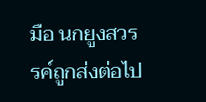มือ นกยูงสวรรค์ถูกส่งต่อไป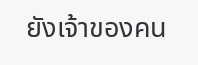ยังเจ้าของคน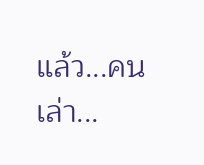แล้ว...คนเล่า...